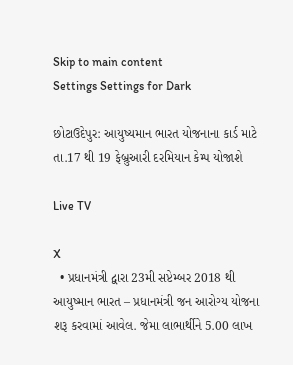Skip to main content
Settings Settings for Dark

છોટાઉદેપુર: આયુષ્યમાન ભારત યોજનાના કાર્ડ માટે તા.17 થી 19 ફેબ્રુઆરી દરમિયાન કેમ્પ યોજાશે

Live TV

X
  • પ્રધાનમંત્રી દ્વારા 23મી સપ્ટેમ્બર 2018 થી આયુષ્માન ભારત – પ્રધાનમંત્રી જન આરોગ્ય યોજના શરૂ કરવામાં આવેલ. જેમા લાભાર્થીને 5.00 લાખ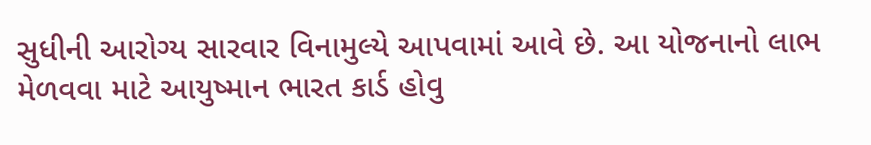સુધીની આરોગ્ય સારવાર વિનામુલ્યે આપવામાં આવે છે. આ યોજનાનો લાભ મેળવવા માટે આયુષ્માન ભારત કાર્ડ હોવુ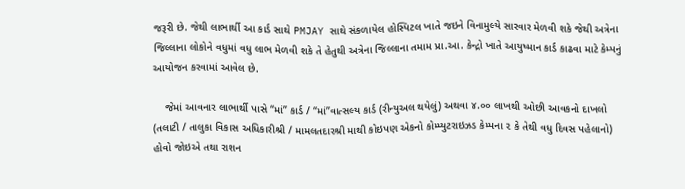જરૂરી છે. જેથી લાભાર્થી આ કાર્ડ સાથે PMJAY સાથે સંકળાયેલ હોસ્પિટલ ખાતે જઇને વિનામુલ્યે સારવાર મેળવી શકે જેથી અત્રેના જિલ્લાના લોકોને વધુમાં વધુ લાભ મેળવી શકે તે હેતુથી અત્રેના જિલ્લાના તમામ પ્રા.આ. કેન્દ્રો ખાતે આયુષ્માન કાર્ડ કાઢવા માટે કેમ્પનું આયોજન કરવામાં આવેલ છે.

    જેમાં આવનાર લાભાર્થી પાસે “માં” કાર્ડ / “માં”વાત્સલ્ય કાર્ડ (રીન્યુઅલ થયેલું) અથવા ૪.૦૦ લાખથી ઓછી આવકનો દાખલો (તલાટી / તાલુકા વિકાસ અધિકારીશ્રી / મામલતદારશ્રી માથી કોઇપણ એકનો કોમ્પ્યુટરાઇઝડ કેમ્પના ૨ કે તેથી વધુ દિવસ પહેલાનો) હોવો જોઇએ તથા રાશન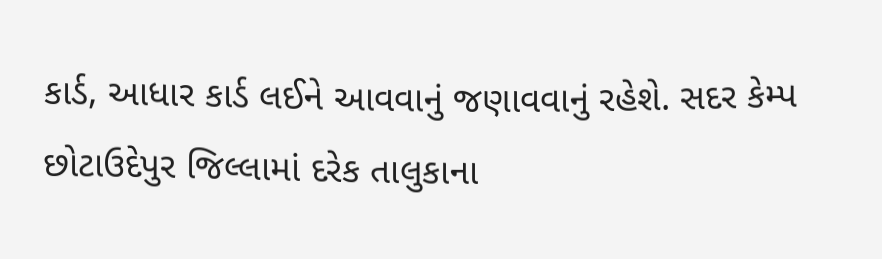કાર્ડ, આધાર કાર્ડ લઈને આવવાનું જણાવવાનું રહેશે. સદર કેમ્પ છોટાઉદેપુર જિલ્લામાં દરેક તાલુકાના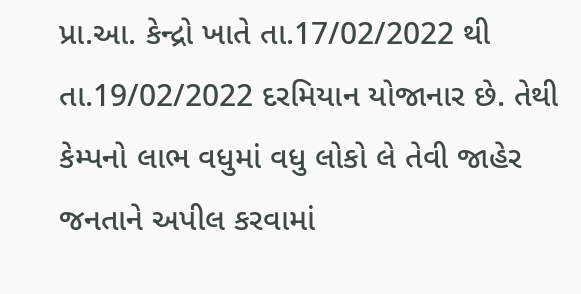પ્રા.આ. કેન્દ્રો ખાતે તા.17/02/2022 થી તા.19/02/2022 દરમિયાન યોજાનાર છે. તેથી કેમ્પનો લાભ વધુમાં વધુ લોકો લે તેવી જાહેર જનતાને અપીલ કરવામાં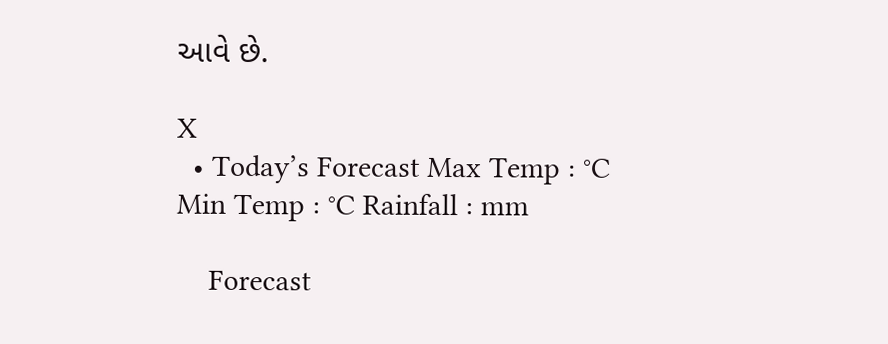આવે છે.

X
  • Today’s Forecast Max Temp : °C Min Temp : °C Rainfall : mm

    Forecast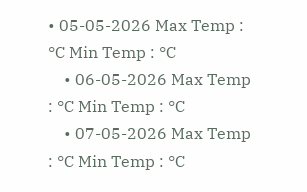• 05-05-2026 Max Temp : °C Min Temp : °C
    • 06-05-2026 Max Temp : °C Min Temp : °C
    • 07-05-2026 Max Temp : °C Min Temp : °C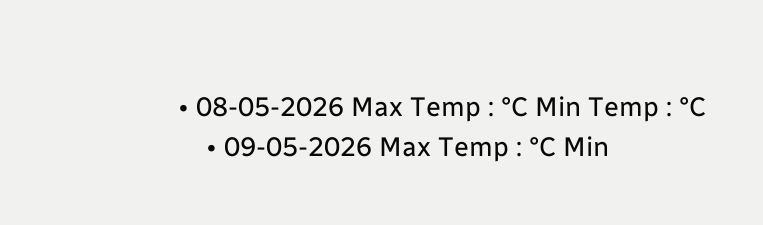• 08-05-2026 Max Temp : °C Min Temp : °C
    • 09-05-2026 Max Temp : °C Min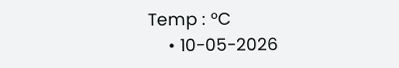Temp : °C
    • 10-05-2026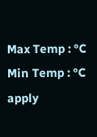Max Temp : °C Min Temp : °C
apply